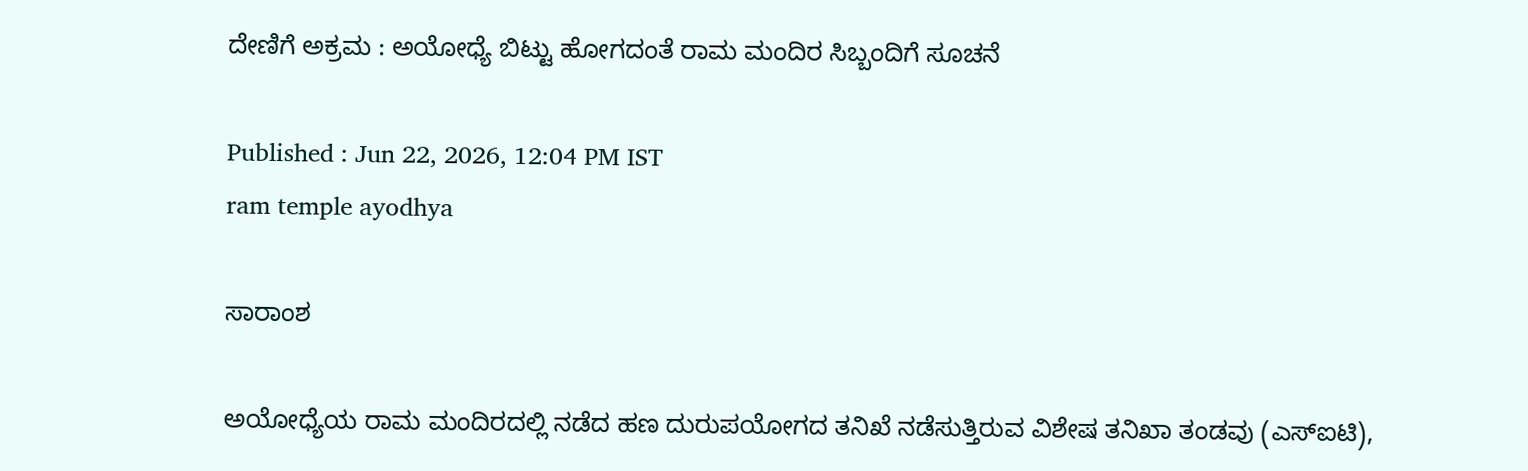ದೇಣಿಗೆ ಅಕ್ರಮ : ಅಯೋಧ್ಯೆ ಬಿಟ್ಟು ಹೋಗದಂತೆ ರಾಮ ಮಂದಿರ ಸಿಬ್ಬಂದಿಗೆ ಸೂಚನೆ

Published : Jun 22, 2026, 12:04 PM IST
ram temple ayodhya

ಸಾರಾಂಶ

ಅಯೋಧ್ಯೆಯ ರಾಮ ಮಂದಿರದಲ್ಲಿ ನಡೆದ ಹಣ ದುರುಪಯೋಗದ ತನಿಖೆ ನಡೆಸುತ್ತಿರುವ ವಿಶೇಷ ತನಿಖಾ ತಂಡವು (ಎಸ್‌ಐಟಿ),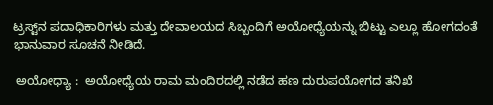ಟ್ರಸ್ಟ್‌ನ ಪದಾಧಿಕಾರಿಗಳು ಮತ್ತು ದೇವಾಲಯದ ಸಿಬ್ಬಂದಿಗೆ ಅಯೋಧ್ಯೆಯನ್ನು ಬಿಟ್ಟು ಎಲ್ಲೂ ಹೋಗದಂತೆ ಭಾನುವಾರ ಸೂಚನೆ ನೀಡಿದೆ.

 ಅಯೋಧ್ಯಾ :  ಅಯೋಧ್ಯೆಯ ರಾಮ ಮಂದಿರದಲ್ಲಿ ನಡೆದ ಹಣ ದುರುಪಯೋಗದ ತನಿಖೆ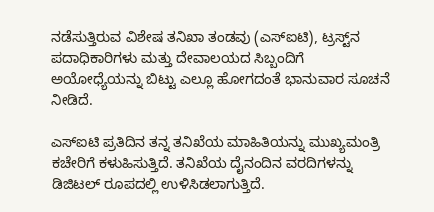ನಡೆಸುತ್ತಿರುವ ವಿಶೇಷ ತನಿಖಾ ತಂಡವು (ಎಸ್‌ಐಟಿ), ಟ್ರಸ್ಟ್‌ನ ಪದಾಧಿಕಾರಿಗಳು ಮತ್ತು ದೇವಾಲಯದ ಸಿಬ್ಬಂದಿಗೆ ಅಯೋಧ್ಯೆಯನ್ನು ಬಿಟ್ಟು ಎಲ್ಲೂ ಹೋಗದಂತೆ ಭಾನುವಾರ ಸೂಚನೆ ನೀಡಿದೆ.

ಎಸ್‌ಐಟಿ ಪ್ರತಿದಿನ ತನ್ನ ತನಿಖೆಯ ಮಾಹಿತಿಯನ್ನು ಮುಖ್ಯಮಂತ್ರಿ ಕಚೇರಿಗೆ ಕಳುಹಿಸುತ್ತಿದೆ. ತನಿಖೆಯ ದೈನಂದಿನ ವರದಿಗಳನ್ನು ಡಿಜಿಟಲ್ ರೂಪದಲ್ಲಿ ಉಳಿಸಿಡಲಾಗುತ್ತಿದೆ.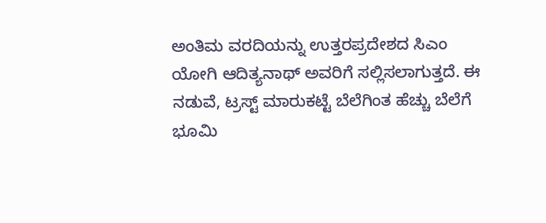ಅಂತಿಮ ವರದಿಯನ್ನು ಉತ್ತರಪ್ರದೇಶದ ಸಿಎಂ ಯೋಗಿ ಆದಿತ್ಯನಾಥ್ ಅವರಿಗೆ ಸಲ್ಲಿಸಲಾಗುತ್ತದೆ. ಈ ನಡುವೆ, ಟ್ರಸ್ಟ್ ಮಾರುಕಟ್ಟೆ ಬೆಲೆಗಿಂತ ಹೆಚ್ಚು ಬೆಲೆಗೆ ಭೂಮಿ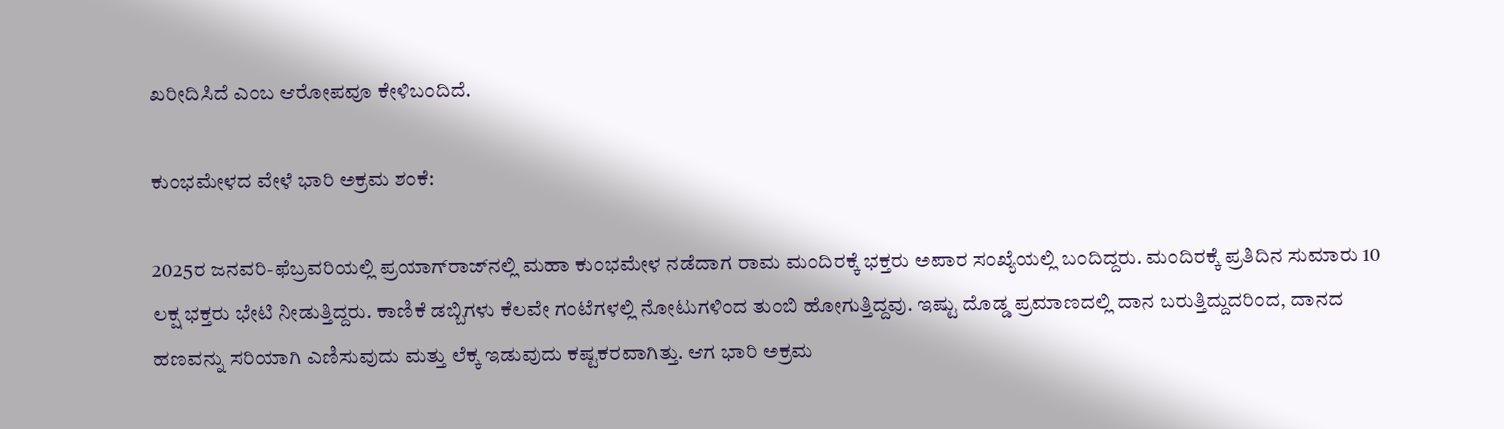ಖರೀದಿಸಿದೆ ಎಂಬ ಆರೋಪವೂ ಕೇಳಿಬಂದಿದೆ.

ಕುಂಭಮೇಳದ ವೇಳೆ ಭಾರಿ ಅಕ್ರಮ ಶಂಕೆ:

2025ರ ಜನವರಿ-ಫೆಬ್ರವರಿಯಲ್ಲಿ ಪ್ರಯಾಗ್‌ರಾಜ್‌ನಲ್ಲಿ ಮಹಾ ಕುಂಭಮೇಳ ನಡೆದಾಗ ರಾಮ ಮಂದಿರಕ್ಕೆ ಭಕ್ತರು ಅಪಾರ ಸಂಖ್ಯೆಯಲ್ಲಿ ಬಂದಿದ್ದರು. ಮಂದಿರಕ್ಕೆ ಪ್ರತಿದಿನ ಸುಮಾರು 10 ಲಕ್ಷ ಭಕ್ತರು ಭೇಟಿ ನೀಡುತ್ತಿದ್ದರು. ಕಾಣಿಕೆ ಡಬ್ಬಿಗಳು ಕೆಲವೇ ಗಂಟೆಗಳಲ್ಲಿ ನೋಟುಗಳಿಂದ ತುಂಬಿ ಹೋಗುತ್ತಿದ್ದವು. ಇಷ್ಟು ದೊಡ್ಡ ಪ್ರಮಾಣದಲ್ಲಿ ದಾನ ಬರುತ್ತಿದ್ದುದರಿಂದ, ದಾನದ ಹಣವನ್ನು ಸರಿಯಾಗಿ ಎಣಿಸುವುದು ಮತ್ತು ಲೆಕ್ಕ ಇಡುವುದು ಕಷ್ಟಕರವಾಗಿತ್ತು. ಆಗ ಭಾರಿ ಅಕ್ರಮ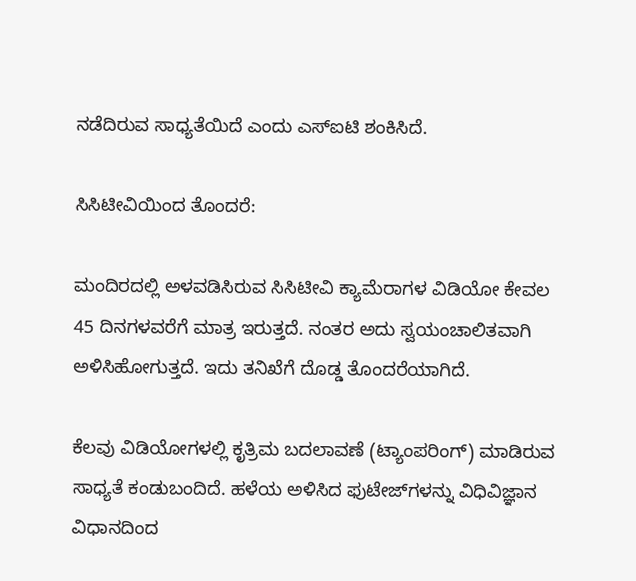ನಡೆದಿರುವ ಸಾಧ್ಯತೆಯಿದೆ ಎಂದು ಎಸ್‌ಐಟಿ ಶಂಕಿಸಿದೆ.

ಸಿಸಿಟೀವಿಯಿಂದ ತೊಂದರೆ:

ಮಂದಿರದಲ್ಲಿ ಅಳವಡಿಸಿರುವ ಸಿಸಿಟೀವಿ ಕ್ಯಾಮೆರಾಗಳ ವಿಡಿಯೋ ಕೇವಲ 45 ದಿನಗಳವರೆಗೆ ಮಾತ್ರ ಇರುತ್ತದೆ. ನಂತರ ಅದು ಸ್ವಯಂಚಾಲಿತವಾಗಿ ಅಳಿಸಿಹೋಗುತ್ತದೆ. ಇದು ತನಿಖೆಗೆ ದೊಡ್ಡ ತೊಂದರೆಯಾಗಿದೆ.

ಕೆಲವು ವಿಡಿಯೋಗಳಲ್ಲಿ ಕೃತ್ರಿಮ ಬದಲಾವಣೆ (ಟ್ಯಾಂಪರಿಂಗ್) ಮಾಡಿರುವ ಸಾಧ್ಯತೆ ಕಂಡುಬಂದಿದೆ. ಹಳೆಯ ಅಳಿಸಿದ ಫುಟೇಜ್‌ಗಳನ್ನು ವಿಧಿವಿಜ್ಞಾನ ವಿಧಾನದಿಂದ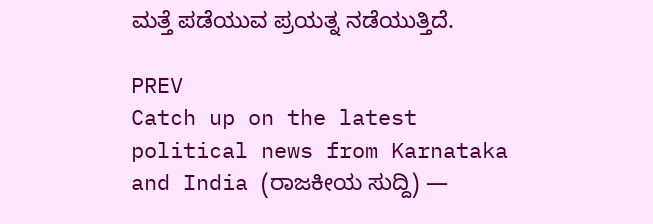ಮತ್ತೆ ಪಡೆಯುವ ಪ್ರಯತ್ನ ನಡೆಯುತ್ತಿದೆ.

PREV
Catch up on the latest political news from Karnataka and India (ರಾಜಕೀಯ ಸುದ್ದಿ) —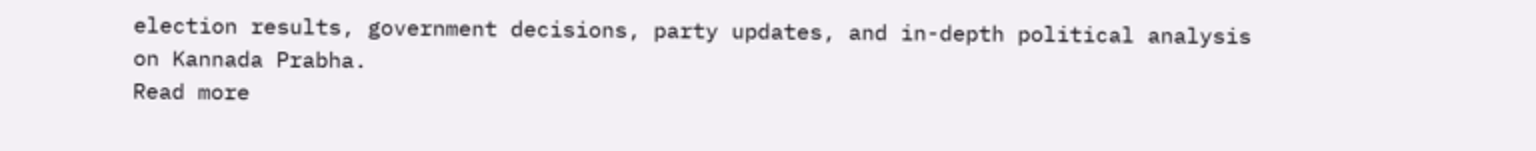election results, government decisions, party updates, and in-depth political analysis on Kannada Prabha.
Read more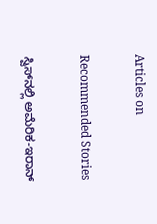Articles on

Recommended Stories

ಸ್ವಿಸ್‌ನಲ್ಲಿ ಅಮೆರಿಕ-ಇರಾನ್‌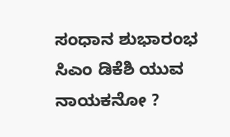ಸಂಧಾನ ಶುಭಾರಂಭ
ಸಿಎಂ ಡಿಕೆಶಿ ಯುವ ನಾಯಕನೋ ?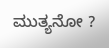ಮುತ್ಯನೋ ?